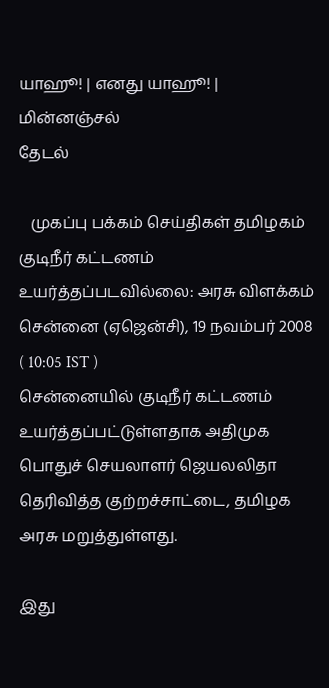யாஹூ! | எனது யாஹூ! | மின்னஞ்சல்
தேடல்

   முகப்பு பக்கம் செய்திகள் தமிழகம்
குடிநீர் கட்டணம் உயர்த்தப்படவில்லை: அரசு விளக்கம்
சென்னை (ஏஜென்சி), 19 நவம்பர் 2008   ( 10:05 IST )
சென்னையில் குடிநீர் கட்டணம் உயர்த்தப்பட்டுள்ளதாக அதிமுக பொதுச் செயலாளர் ஜெயலலிதா தெரிவித்த குற்றச்சாட்டை, தமிழக அரசு மறுத்துள்ளது.

இது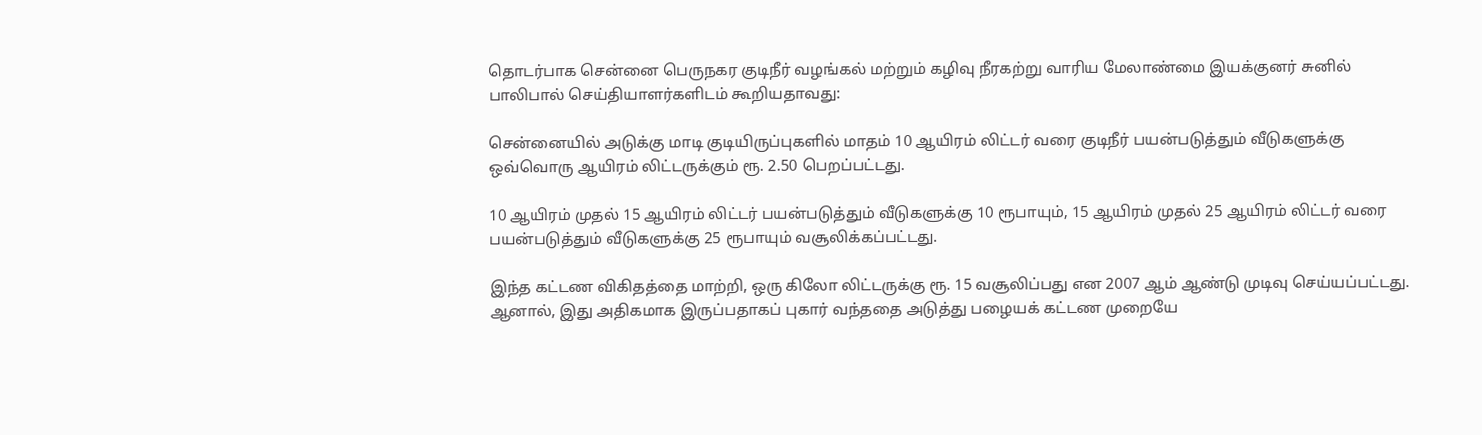தொடர்பாக சென்னை பெருநகர குடிநீர் வழங்கல் மற்றும் கழிவு நீரகற்று வாரிய மேலாண்மை இயக்குனர் சுனில் பாலிபால் செய்தியாளர்களிடம் கூறியதாவது:

சென்னையில் அடுக்கு மாடி குடியிருப்புகளில் மாதம் 10 ஆயிரம் லிட்டர் வரை குடிநீர் பயன்படுத்தும் வீடுகளுக்கு ஒவ்வொரு ஆயிரம் லிட்டருக்கும் ரூ. 2.50 பெறப்பட்டது.

10 ஆயிரம் முதல் 15 ஆயிரம் லிட்டர் பயன்படுத்தும் வீடுகளுக்கு 10 ரூபாயும், 15 ஆயிரம் முதல் 25 ஆயிரம் லிட்டர் வரை பயன்படுத்தும் வீடுகளுக்கு 25 ரூபாயும் வசூலிக்கப்பட்டது.

இந்த கட்டண விகிதத்தை மாற்றி, ஒரு கிலோ லிட்டருக்கு ரூ. 15 வசூலிப்பது என 2007 ஆம் ஆண்டு முடிவு செய்யப்பட்டது. ஆனால், இது அதிகமாக இருப்பதாகப் புகார் வந்ததை அடுத்து பழையக் கட்டண முறையே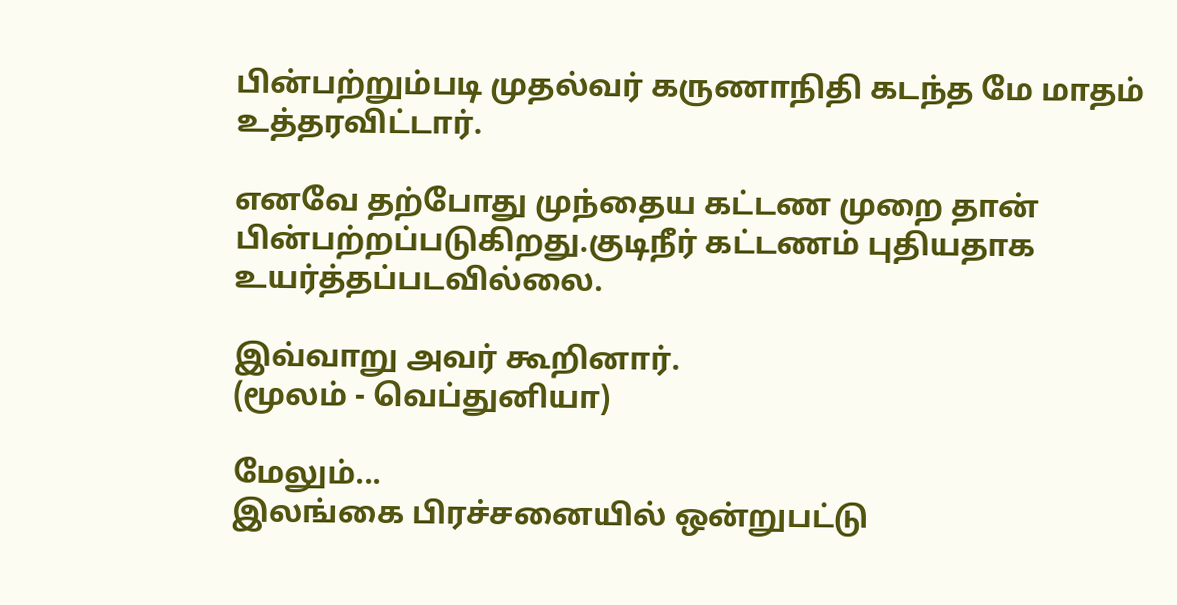பின்பற்றும்படி முதல்வர் கருணாநிதி கடந்த மே மாதம் உத்தரவிட்டார்.

எனவே தற்போது முந்தைய கட்டண முறை தான் பின்பற்றப்படுகிறது.குடிநீர் கட்டணம் புதியதாக உயர்த்தப்படவில்லை.

இவ்வாறு அவர் கூறினார்.
(மூலம் - வெப்துனியா)

மேலும்...
இலங்கை பிரச்சனையில் ஒன்றுபட்டு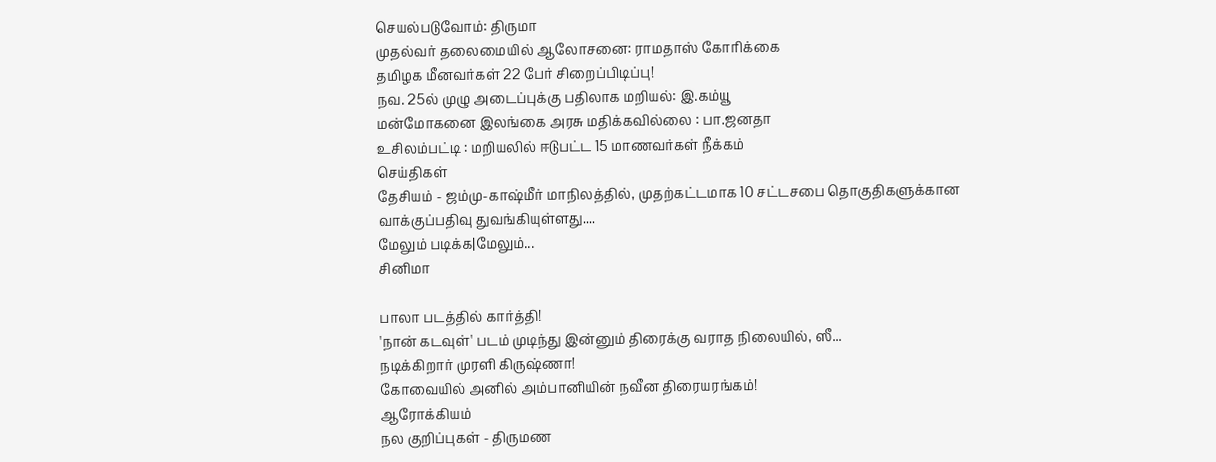செயல்படுவோம்: திருமா
முத‌ல்வ‌ர் தலைமை‌யி‌ல் ஆலோசனை: ராமதா‌ஸ் கோரிக்கை
தமிழக மீனவர்கள் 22 பேர் சிறைப்பிடிப்பு!
நவ. 25ல் முழு அடைப்புக்கு பதிலாக மறியல்: இ.கம்யூ
மன்மோகனை இலங்கை அரசு மதிக்கவில்லை : பா.ஜனதா
உசிலம்பட்டி : மறியலில் ஈடுபட்ட 15 மாணவர்கள் ‌நீ‌‌க்க‌ம்
செய்திகள்
தேசியம் - ஜம்மு-காஷ்மீர் மாநிலத்தில், முதற்கட்டமாக 10 சட்டசபை தொகுதிகளுக்கான வாக்குப்பதிவு துவங்கியுள்ளது....
மேலும் படிக்க|மேலும்...
சினிமா

பாலா படத்தில் கார்த்தி!
'நான் கடவுள்' படம் முடிந்து இன்னும் திரைக்கு வராத நிலையில், ஸீ...
நடிக்கிறார் முரளி கிருஷ்ணா!
கோவையில் அனில் அம்பானியின் நவீன திரையரங்கம்!
ஆரோக்கியம்
நல குறிப்புகள் - திருமண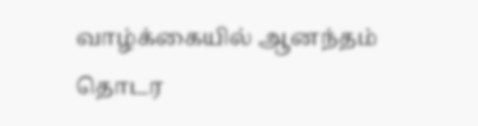வாழ்க்கையில் ஆனந்தம் தொடர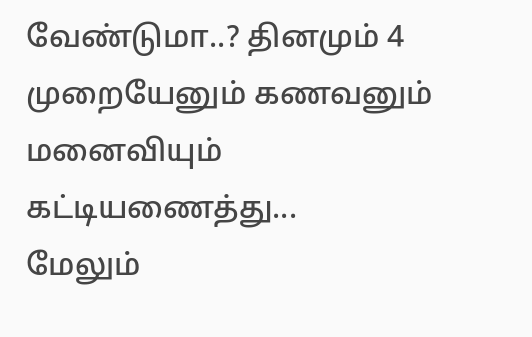வேண்டுமா..? தினமும் 4 முறையேனும் கணவனும் மனைவியும் கட்டியணைத்து...
மேலும்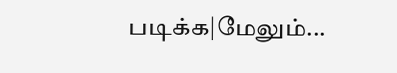படிக்க|மேலும்...